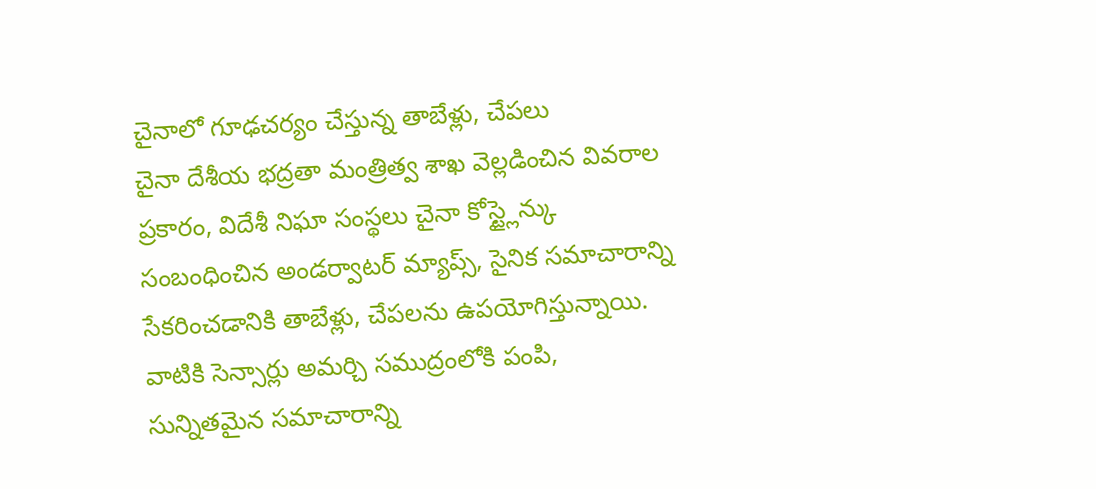చైనాలో గూఢచర్యం చేస్తున్న తాబేళ్లు, చేపలు
చైనా దేశీయ భద్రతా మంత్రిత్వ శాఖ వెల్లడించిన వివరాల ప్రకారం, విదేశీ నిఘా సంస్థలు చైనా కోస్ట్లైన్కు సంబంధించిన అండర్వాటర్ మ్యాప్స్, సైనిక సమాచారాన్ని సేకరించడానికి తాబేళ్లు, చేపలను ఉపయోగిస్తున్నాయి. వాటికి సెన్సార్లు అమర్చి సముద్రంలోకి పంపి, సున్నితమైన సమాచారాన్ని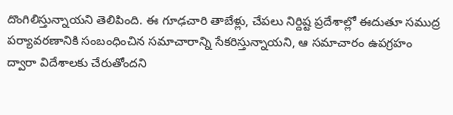దొంగిలిస్తున్నాయని తెలిపింది. ఈ గూఢచారి తాబేళ్లు, చేపలు నిర్దిష్ట ప్రదేశాల్లో ఈదుతూ సముద్ర పర్యావరణానికి సంబంధించిన సమాచారాన్ని సేకరిస్తున్నాయని, ఆ సమాచారం ఉపగ్రహం ద్వారా విదేశాలకు చేరుతోందని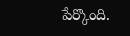పేర్కొంది.